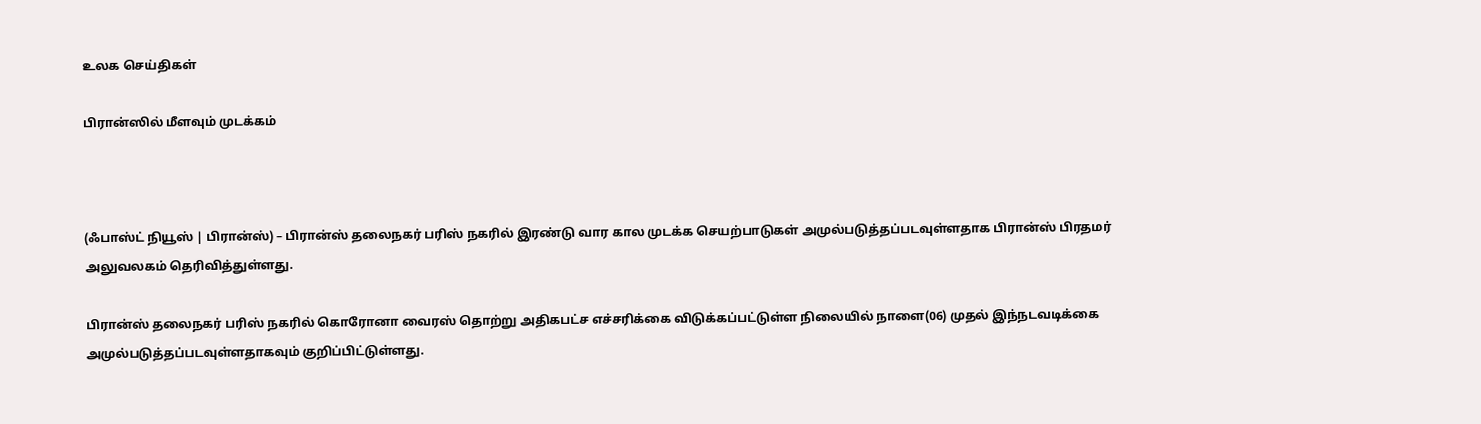உலக செய்திகள்

பிரான்ஸில் மீளவும் முடக்கம்



(ஃபாஸ்ட் நியூஸ் | பிரான்ஸ்) – பிரான்ஸ் தலைநகர் பரிஸ் நகரில் இரண்டு வார கால முடக்க செயற்பாடுகள் அமுல்படுத்தப்படவுள்ளதாக பிரான்ஸ் பிரதமர் அலுவலகம் தெரிவித்துள்ளது.

பிரான்ஸ் தலைநகர் பரிஸ் நகரில் கொரோனா வைரஸ் தொற்று அதிகபட்ச எச்சரிக்கை விடுக்கப்பட்டுள்ள நிலையில் நாளை(06) முதல் இந்நடவடிக்கை அமுல்படுத்தப்படவுள்ளதாகவும் குறிப்பிட்டுள்ளது.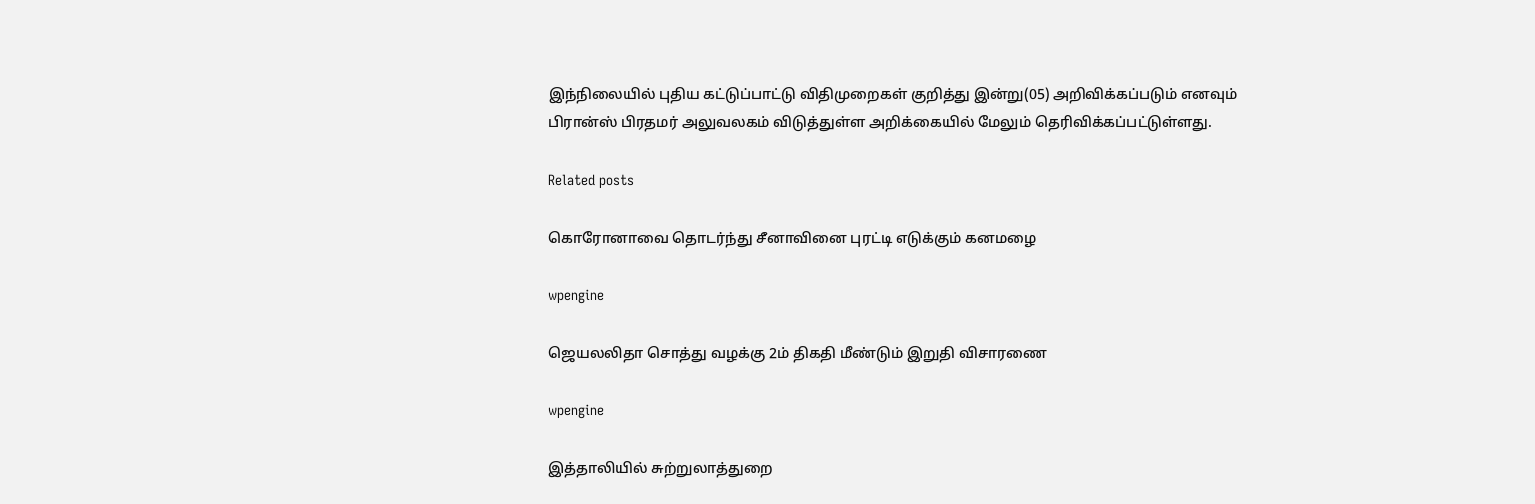இந்நிலையில் புதிய கட்டுப்பாட்டு விதிமுறைகள் குறித்து இன்று(05) அறிவிக்கப்படும் எனவும் பிரான்ஸ் பிரதமர் அலுவலகம் விடுத்துள்ள அறிக்கையில் மேலும் தெரிவிக்கப்பட்டுள்ளது.

Related posts

கொரோனாவை தொடர்ந்து சீனாவினை புரட்டி எடுக்கும் கனமழை

wpengine

ஜெயலலிதா சொத்து வழக்கு 2ம் திகதி மீண்டும் இறுதி விசாரணை

wpengine

இத்தாலியில் சுற்றுலாத்துறை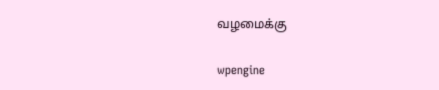வழமைக்கு

wpengine